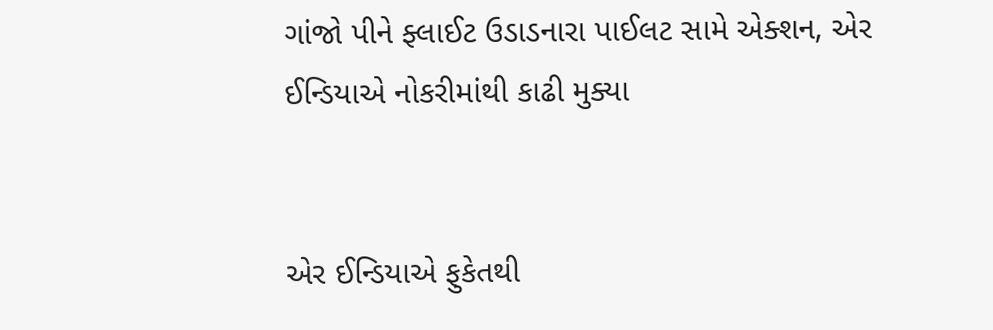ગાંજો પીને ફ્લાઈટ ઉડાડનારા પાઈલટ સામે એક્શન, એર ઈન્ડિયાએ નોકરીમાંથી કાઢી મુક્યા


એર ઈન્ડિયાએ ફુકેતથી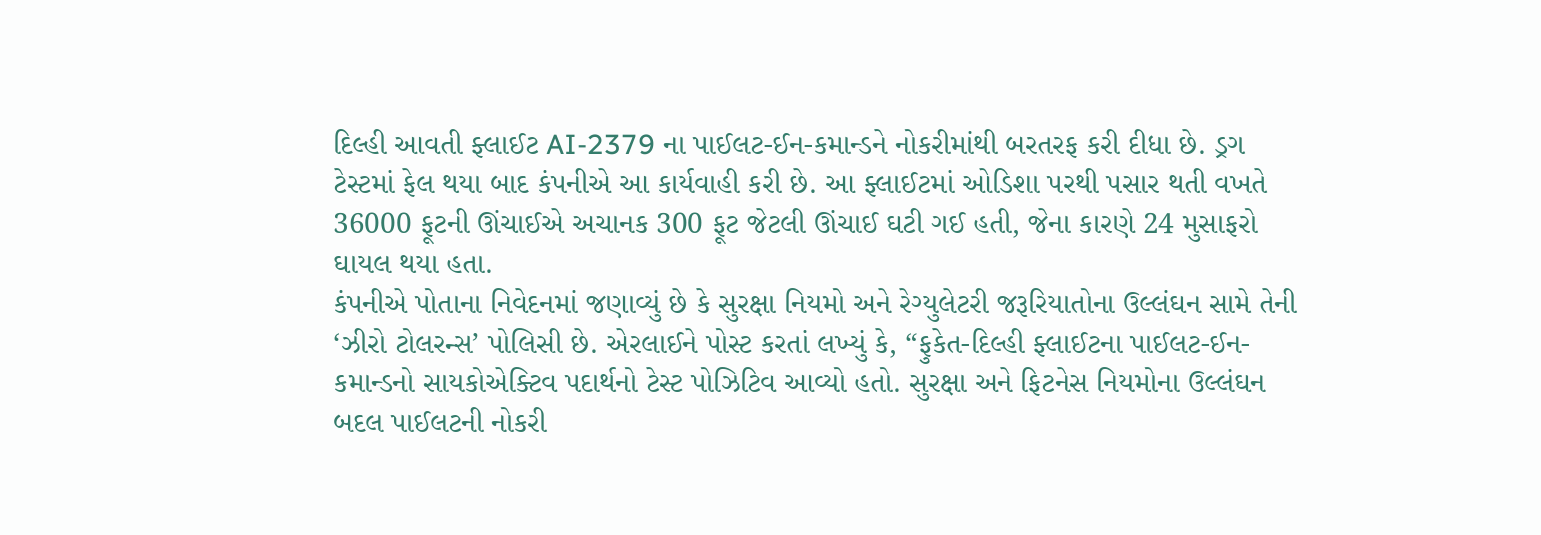દિલ્હી આવતી ફ્લાઈટ AI-2379 ના પાઈલટ-ઈન-કમાન્ડને નોકરીમાંથી બરતરફ કરી દીધા છે. ડ્રગ ટેસ્ટમાં ફેલ થયા બાદ કંપનીએ આ કાર્યવાહી કરી છે. આ ફ્લાઈટમાં ઓડિશા પરથી પસાર થતી વખતે 36000 ફૂટની ઊંચાઈએ અચાનક 300 ફૂટ જેટલી ઊંચાઈ ઘટી ગઈ હતી, જેના કારણે 24 મુસાફરો ઘાયલ થયા હતા.
કંપનીએ પોતાના નિવેદનમાં જણાવ્યું છે કે સુરક્ષા નિયમો અને રેગ્યુલેટરી જરૂરિયાતોના ઉલ્લંઘન સામે તેની ‘ઝીરો ટોલરન્સ’ પોલિસી છે. એરલાઈને પોસ્ટ કરતાં લખ્યું કે, “ફુકેત-દિલ્હી ફ્લાઈટના પાઈલટ-ઈન-કમાન્ડનો સાયકોએક્ટિવ પદાર્થનો ટેસ્ટ પોઝિટિવ આવ્યો હતો. સુરક્ષા અને ફિટનેસ નિયમોના ઉલ્લંઘન બદલ પાઈલટની નોકરી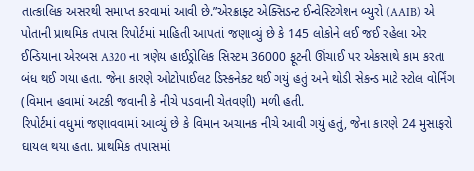તાત્કાલિક અસરથી સમાપ્ત કરવામાં આવી છે.”એરક્રાફ્ટ એક્સિડન્ટ ઈન્વેસ્ટિગેશન બ્યુરો (AAIB) એ પોતાની પ્રાથમિક તપાસ રિપોર્ટમાં માહિતી આપતાં જણાવ્યું છે કે 145 લોકોને લઈ જઈ રહેલા એર ઈન્ડિયાના એરબસ A320 ના ત્રણેય હાઈડ્રોલિક સિસ્ટમ 36000 ફૂટની ઊંચાઈ પર એકસાથે કામ કરતા બંધ થઈ ગયા હતા. જેના કારણે ઓટોપાઈલટ ડિસ્કનેક્ટ થઈ ગયું હતું અને થોડી સેકન્ડ માટે સ્ટોલ વોર્નિંગ (વિમાન હવામાં અટકી જવાની કે નીચે પડવાની ચેતવણી) મળી હતી.
રિપોર્ટમાં વધુમાં જણાવવામાં આવ્યું છે કે વિમાન અચાનક નીચે આવી ગયું હતું, જેના કારણે 24 મુસાફરો ઘાયલ થયા હતા. પ્રાથમિક તપાસમાં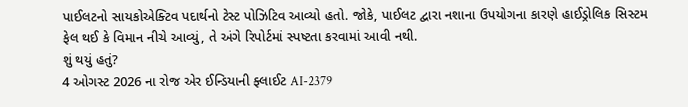પાઈલટનો સાયકોએક્ટિવ પદાર્થનો ટેસ્ટ પોઝિટિવ આવ્યો હતો. જોકે, પાઈલટ દ્વારા નશાના ઉપયોગના કારણે હાઈડ્રોલિક સિસ્ટમ ફેલ થઈ કે વિમાન નીચે આવ્યું, તે અંગે રિપોર્ટમાં સ્પષ્ટતા કરવામાં આવી નથી.
શું થયું હતું?
4 ઓગસ્ટ 2026 ના રોજ એર ઈન્ડિયાની ફ્લાઈટ AI-2379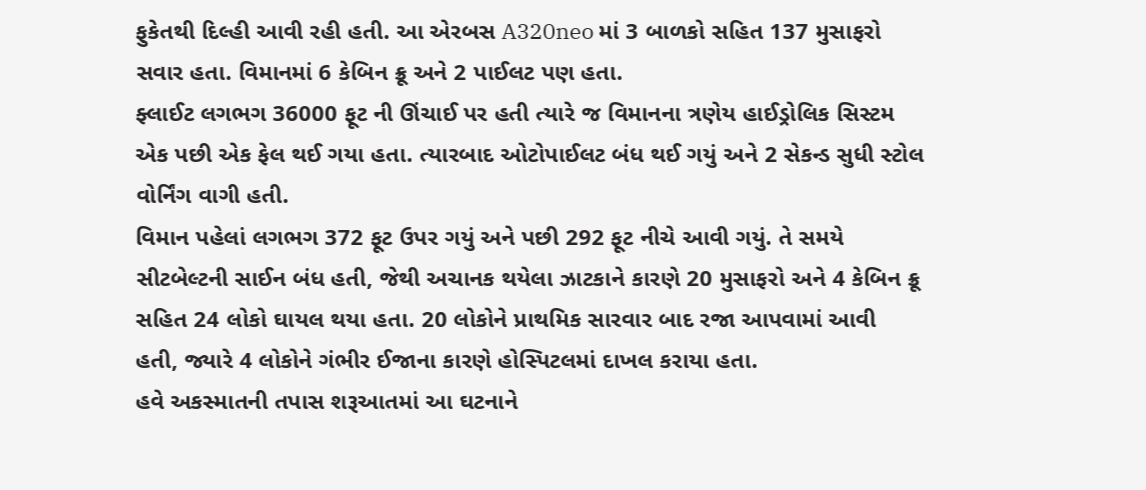ફુકેતથી દિલ્હી આવી રહી હતી. આ એરબસ A320neo માં 3 બાળકો સહિત 137 મુસાફરો સવાર હતા. વિમાનમાં 6 કેબિન ક્રૂ અને 2 પાઈલટ પણ હતા.
ફ્લાઈટ લગભગ 36000 ફૂટ ની ઊંચાઈ પર હતી ત્યારે જ વિમાનના ત્રણેય હાઈડ્રોલિક સિસ્ટમ એક પછી એક ફેલ થઈ ગયા હતા. ત્યારબાદ ઓટોપાઈલટ બંધ થઈ ગયું અને 2 સેકન્ડ સુધી સ્ટોલ વોર્નિંગ વાગી હતી.
વિમાન પહેલાં લગભગ 372 ફૂટ ઉપર ગયું અને પછી 292 ફૂટ નીચે આવી ગયું. તે સમયે સીટબેલ્ટની સાઈન બંધ હતી, જેથી અચાનક થયેલા ઝાટકાને કારણે 20 મુસાફરો અને 4 કેબિન ક્રૂ સહિત 24 લોકો ઘાયલ થયા હતા. 20 લોકોને પ્રાથમિક સારવાર બાદ રજા આપવામાં આવી હતી, જ્યારે 4 લોકોને ગંભીર ઈજાના કારણે હોસ્પિટલમાં દાખલ કરાયા હતા.
હવે અકસ્માતની તપાસ શરૂઆતમાં આ ઘટનાને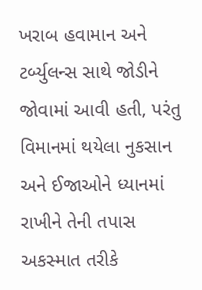ખરાબ હવામાન અને ટર્બ્યુલન્સ સાથે જોડીને જોવામાં આવી હતી, પરંતુ વિમાનમાં થયેલા નુકસાન અને ઈજાઓને ધ્યાનમાં રાખીને તેની તપાસ અકસ્માત તરીકે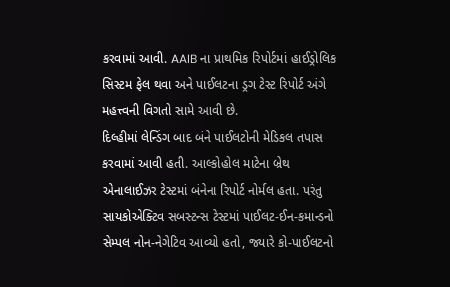કરવામાં આવી. AAIB ના પ્રાથમિક રિપોર્ટમાં હાઈડ્રોલિક સિસ્ટમ ફેલ થવા અને પાઈલટના ડ્રગ ટેસ્ટ રિપોર્ટ અંગે મહત્ત્વની વિગતો સામે આવી છે.
દિલ્હીમાં લેન્ડિંગ બાદ બંને પાઈલટોની મેડિકલ તપાસ કરવામાં આવી હતી. આલ્કોહોલ માટેના બ્રેથ એનાલાઈઝર ટેસ્ટમાં બંનેના રિપોર્ટ નોર્મલ હતા. પરંતુ સાયકોએક્ટિવ સબસ્ટન્સ ટેસ્ટમાં પાઈલટ-ઈન-કમાન્ડનો સેમ્પલ નોન-નેગેટિવ આવ્યો હતો, જ્યારે કો-પાઈલટનો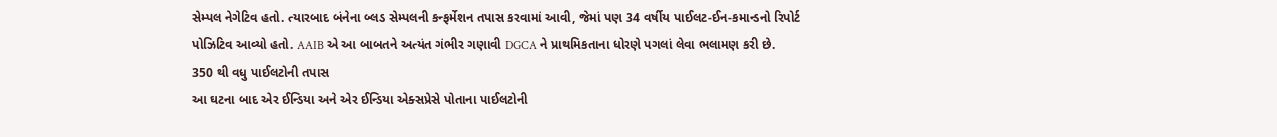સેમ્પલ નેગેટિવ હતો. ત્યારબાદ બંનેના બ્લડ સેમ્પલની કન્ફર્મેશન તપાસ કરવામાં આવી, જેમાં પણ 34 વર્ષીય પાઈલટ-ઈન-કમાન્ડનો રિપોર્ટ પોઝિટિવ આવ્યો હતો. AAIB એ આ બાબતને અત્યંત ગંભીર ગણાવી DGCA ને પ્રાથમિકતાના ધોરણે પગલાં લેવા ભલામણ કરી છે.
350 થી વધુ પાઈલટોની તપાસ
આ ઘટના બાદ એર ઈન્ડિયા અને એર ઈન્ડિયા એક્સપ્રેસે પોતાના પાઈલટોની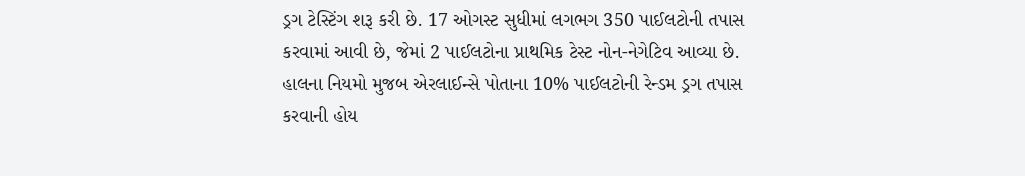ડ્રગ ટેસ્ટિંગ શરૂ કરી છે. 17 ઓગસ્ટ સુધીમાં લગભગ 350 પાઈલટોની તપાસ કરવામાં આવી છે, જેમાં 2 પાઈલટોના પ્રાથમિક ટેસ્ટ નોન-નેગેટિવ આવ્યા છે. હાલના નિયમો મુજબ એરલાઈન્સે પોતાના 10% પાઈલટોની રેન્ડમ ડ્રગ તપાસ કરવાની હોય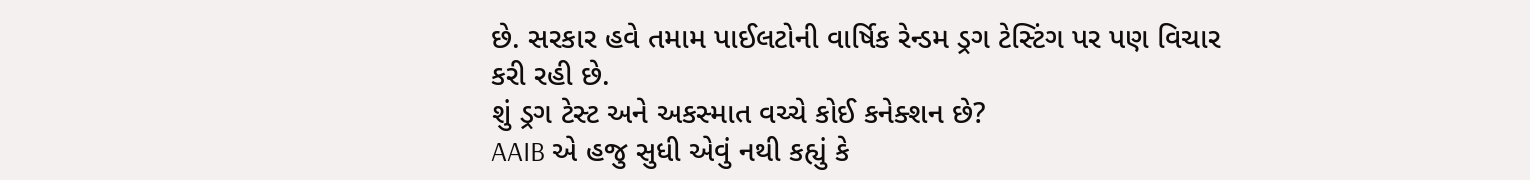છે. સરકાર હવે તમામ પાઈલટોની વાર્ષિક રેન્ડમ ડ્રગ ટેસ્ટિંગ પર પણ વિચાર કરી રહી છે.
શું ડ્રગ ટેસ્ટ અને અકસ્માત વચ્ચે કોઈ કનેક્શન છે?
AAIB એ હજુ સુધી એવું નથી કહ્યું કે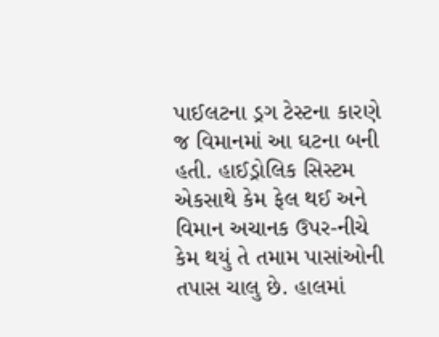પાઈલટના ડ્રગ ટેસ્ટના કારણે જ વિમાનમાં આ ઘટના બની હતી. હાઈડ્રોલિક સિસ્ટમ એકસાથે કેમ ફેલ થઈ અને વિમાન અચાનક ઉપર-નીચે કેમ થયું તે તમામ પાસાંઓની તપાસ ચાલુ છે. હાલમાં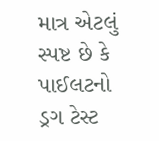માત્ર એટલું સ્પષ્ટ છે કે પાઈલટનો ડ્રગ ટેસ્ટ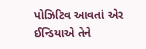પોઝિટિવ આવતાં એર ઈન્ડિયાએ તેને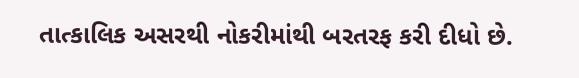તાત્કાલિક અસરથી નોકરીમાંથી બરતરફ કરી દીધો છે.